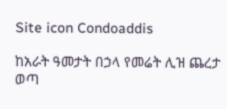Site icon Condoaddis

ከአራት ዓመታት በኃላ የመሬት ሊዝ ጨረታ ወጣ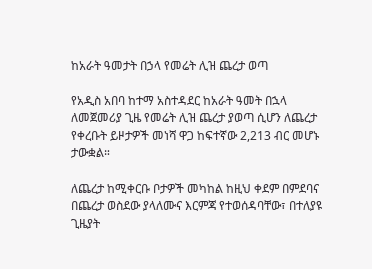ከአራት ዓመታት በኃላ የመሬት ሊዝ ጨረታ ወጣ

የአዲስ አበባ ከተማ አስተዳደር ከአራት ዓመት በኋላ ለመጀመሪያ ጊዜ የመሬት ሊዝ ጨረታ ያወጣ ሲሆን ለጨረታ የቀረቡት ይዞታዎች መነሻ ዋጋ ከፍተኛው 2,213 ብር መሆኑ ታውቋል።

ለጨረታ ከሚቀርቡ ቦታዎች መካከል ከዚህ ቀደም በምደባና በጨረታ ወስደው ያላለሙና እርምጃ የተወሰዳባቸው፣ በተለያዩ ጊዜያት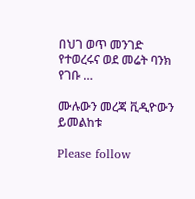በህገ ወጥ መንገድ የተወረሩና ወደ መሬት ባንክ የገቡ …

ሙሉውን መረጃ ቪዲዮውን ይመልከቱ

Please follow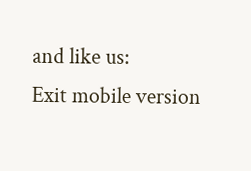and like us:
Exit mobile version